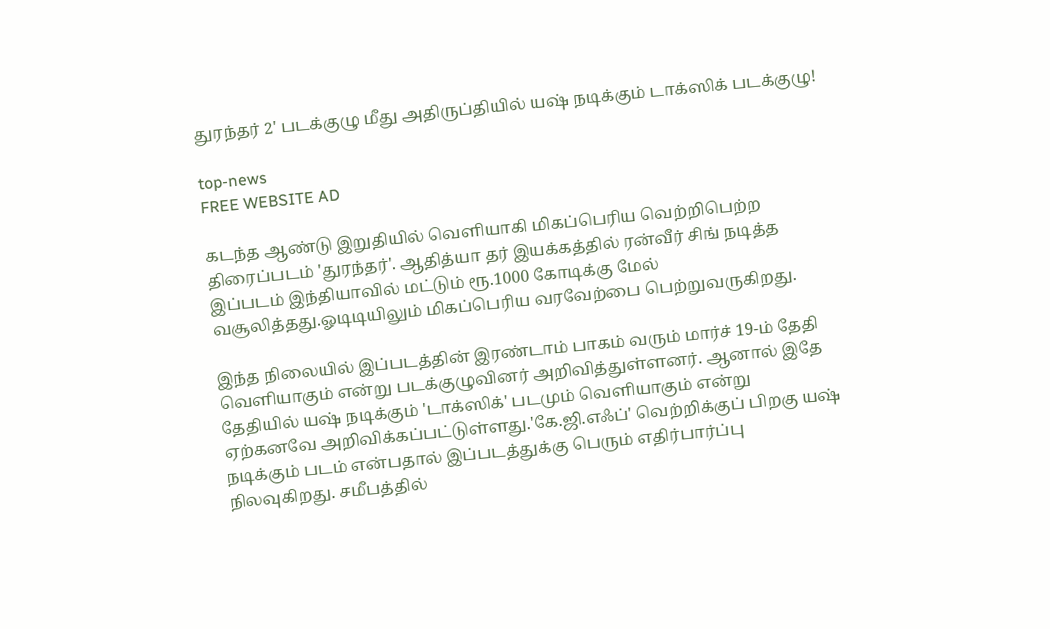துரந்தர் 2' படக்குழு மீது அதிருப்தியில் யஷ் நடிக்கும் டாக்ஸிக் படக்குழு!

top-news
FREE WEBSITE AD

கடந்த ஆண்டு இறுதியில் வெளியாகி மிகப்பெரிய வெற்றிபெற்ற திரைப்படம் 'துரந்தர்'. ஆதித்யா தர் இயக்கத்தில் ரன்வீர் சிங் நடித்த இப்படம் இந்தியாவில் மட்டும் ரூ.1000 கோடிக்கு மேல் வசூலித்தது.ஓடிடியிலும் மிகப்பெரிய வரவேற்பை பெற்றுவருகிறது.

இந்த நிலையில் இப்படத்தின் இரண்டாம் பாகம் வரும் மார்ச் 19-ம் தேதி வெளியாகும் என்று படக்குழுவினர் அறிவித்துள்ளனர். ஆனால் இதே தேதியில் யஷ் நடிக்கும் 'டாக்ஸிக்' படமும் வெளியாகும் என்று ஏற்கனவே அறிவிக்கப்பட்டுள்ளது.'கே.ஜி.எஃப்' வெற்றிக்குப் பிறகு யஷ் நடிக்கும் படம் என்பதால் இப்படத்துக்கு பெரும் எதிர்பார்ப்பு நிலவுகிறது. சமீபத்தில்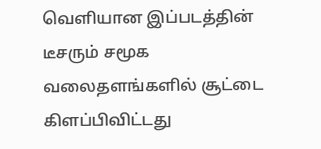வெளியான இப்படத்தின் டீசரும் சமூக வலைதளங்களில் சூட்டை கிளப்பிவிட்டது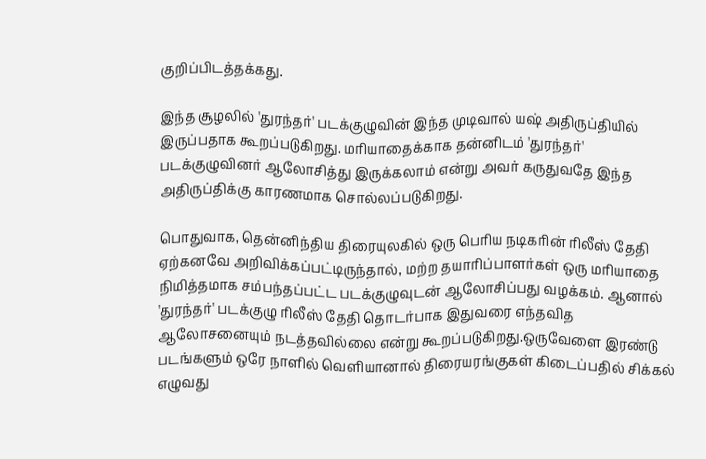குறிப்பிடத்தக்கது.

இந்த சூழலில் 'துரந்தர்' படக்குழுவின் இந்த முடிவால் யஷ் அதிருப்தியில் இருப்பதாக கூறப்படுகிறது. மரியாதைக்காக தன்னிடம் 'துரந்தர்' படக்குழுவினர் ஆலோசித்து இருக்கலாம் என்று அவர் கருதுவதே இந்த அதிருப்திக்கு காரணமாக சொல்லப்படுகிறது.

பொதுவாக, தென்னிந்திய திரையுலகில் ஒரு பெரிய நடிகரின் ரிலீஸ் தேதி ஏற்கனவே அறிவிக்கப்பட்டிருந்தால், மற்ற தயாரிப்பாளர்கள் ஒரு மரியாதை நிமித்தமாக சம்பந்தப்பட்ட படக்குழுவுடன் ஆலோசிப்பது வழக்கம். ஆனால் 'துரந்தர்' படக்குழு ரிலீஸ் தேதி தொடர்பாக இதுவரை எந்தவித ஆலோசனையும் நடத்தவில்லை என்று கூறப்படுகிறது.ஒருவேளை இரண்டு படங்களும் ஒரே நாளில் வெளியானால் திரையரங்குகள் கிடைப்பதில் சிக்கல் எழுவது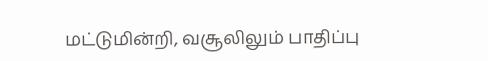மட்டுமின்றி, வசூலிலும் பாதிப்பு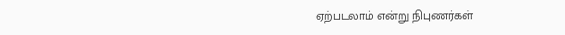ஏற்படலாம் என்று நிபுணர்கள்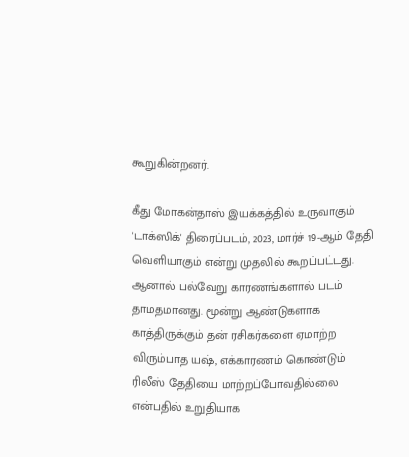கூறுகின்றனர்.

கீது மோகன்தாஸ் இயக்கத்தில் உருவாகும் 'டாக்ஸிக்' திரைப்படம், 2023, மார்ச் 19-ஆம் தேதி வெளியாகும் என்று முதலில் கூறப்பட்டது. ஆனால் பல்வேறு காரணங்களால் படம் தாமதமானது. மூன்று ஆண்டுகளாக காத்திருக்கும் தன் ரசிகர்களை ஏமாற்ற விரும்பாத யஷ், எக்காரணம் கொண்டும் ரிலீஸ் தேதியை மாற்றப்போவதில்லை என்பதில் உறுதியாக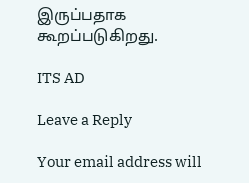இருப்பதாக கூறப்படுகிறது.

ITS AD

Leave a Reply

Your email address will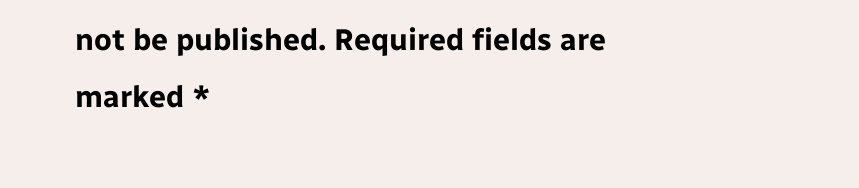not be published. Required fields are marked *